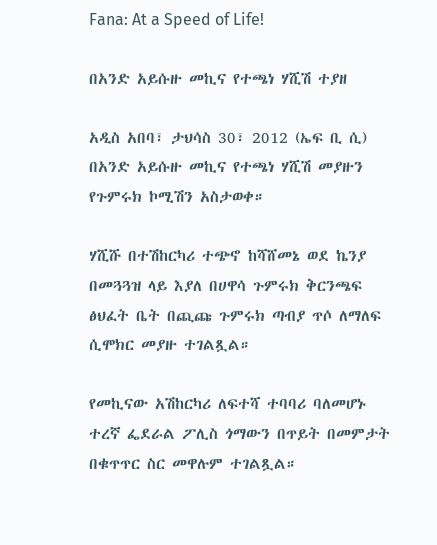Fana: At a Speed of Life!

በአንድ አይሱዙ መኪና የተጫነ ሃሺሽ ተያዘ

አዲስ አበባ፣ ታህሳስ 30፣ 2012 (ኤፍ ቢ ሲ) በአንድ አይሱዙ መኪና የተጫነ ሃሺሽ መያዙን የጉምሩክ ኮሚሽን አስታወቀ።

ሃሺሹ በተሽከርካሪ ተጭኖ ከሻሸመኔ ወደ ኬንያ በመጓጓዝ ላይ እያለ በሀዋሳ ጉምሩክ ቅርንጫፍ ፅህፈት ቤት በጪጩ ጉምሩክ ጣብያ ጥሶ ለማለፍ ሲሞክር መያዙ ተገልጿል።

የመኪናው አሽከርካሪ ለፍተሻ ተባባሪ ባለመሆኑ ተረኛ ፌደራል ፖሊስ ጎማውን በጥይት በመምታት በቁጥጥር ስር መዋሉም ተገልጿል።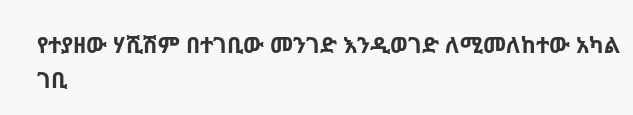የተያዘው ሃሺሽም በተገቢው መንገድ እንዲወገድ ለሚመለከተው አካል ገቢ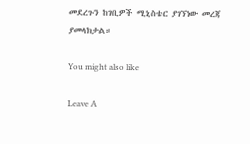መደረጉን ከገቢዎች ሚኒስቴር ያገኘነው መረጃ ያመላክታል።

You might also like

Leave A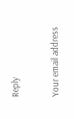Reply

Your email address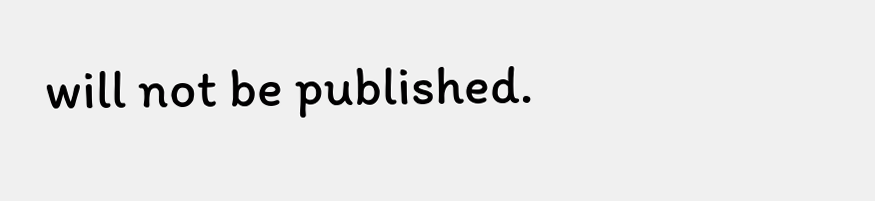will not be published.